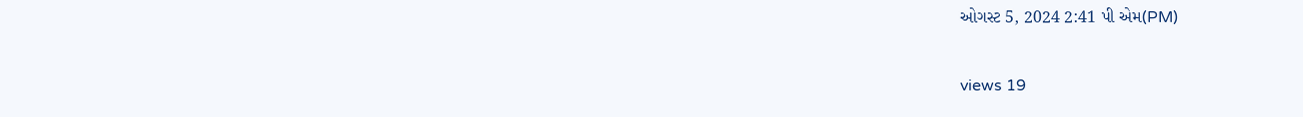ઓગસ્ટ 5, 2024 2:41 પી એમ(PM)

views 19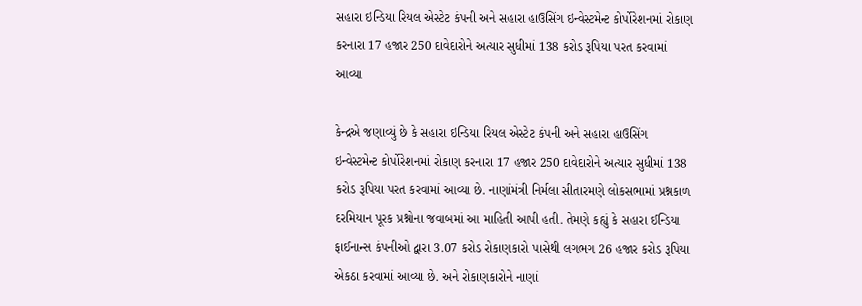સહારા ઇન્ડિયા રિયલ એસ્ટેટ કંપની અને સહારા હાઉસિંગ ઇન્વેસ્ટમેન્ટ કોર્પોરેશનમાં રોકાણ કરનારા 17 હજાર 250 દાવેદારોને અત્યાર સુધીમાં 138 કરોડ રૂપિયા પરત કરવામાં આવ્યા

કેન્દ્રએ જણાવ્યું છે કે સહારા ઇન્ડિયા રિયલ એસ્ટેટ કંપની અને સહારા હાઉસિંગ ઇન્વેસ્ટમેન્ટ કોર્પોરેશનમાં રોકાણ કરનારા 17 હજાર 250 દાવેદારોને અત્યાર સુધીમાં 138 કરોડ રૂપિયા પરત કરવામાં આવ્યા છે. નાણાંમંત્રી નિર્મલા સીતારમણે લોકસભામાં પ્રશ્નકાળ દરમિયાન પૂરક પ્રશ્નોના જવાબમાં આ માહિતી આપી હતી. તેમણે કહ્યું કે સહારા ઈન્ડિયા ફાઈનાન્સ કંપનીઓ દ્વારા 3.07 કરોડ રોકાણકારો પાસેથી લગભગ 26 હજાર કરોડ રૂપિયા એકઠા કરવામાં આવ્યા છે. અને રોકાણકારોને નાણાં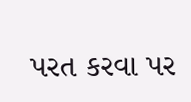પરત કરવા પર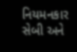નિયમનકાર સેબી અને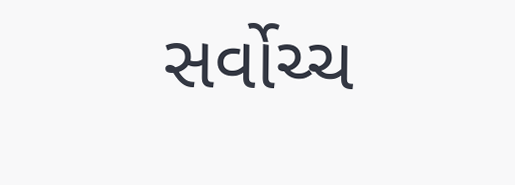સર્વોચ્ચ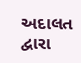અદાલત દ્વારા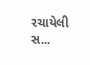રચાયેલી સ...